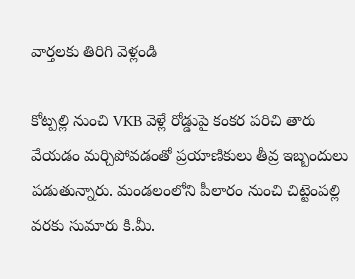వార్తలకు తిరిగి వెళ్లండి

కోట్పల్లి నుంచి VKB వెళ్లే రోడ్డుపై కంకర పరిచి తారు వేయడం మర్చిపోవడంతో ప్రయాణికులు తీవ్ర ఇబ్బందులు పడుతున్నారు. మండలంలోని పీలారం నుంచి చిట్టెంపల్లి వరకు సుమారు కి.మీ.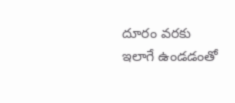దూరం వరకు ఇలాగే ఉండడంతో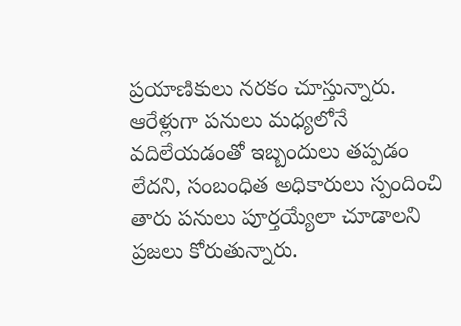ప్రయాణికులు నరకం చూస్తున్నారు.
ఆరేళ్లుగా పనులు మధ్యలోనే వదిలేయడంతో ఇబ్బందులు తప్పడం లేదని, సంబంధిత అధికారులు స్పందించి తారు పనులు పూర్తయ్యేలా చూడాలని ప్రజలు కోరుతున్నారు.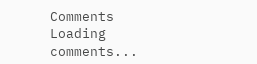Comments
Loading comments...